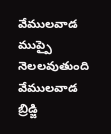వేములవాడ
ముప్పై నెలలవుతుంది వేములవాడ బ్రిడ్జి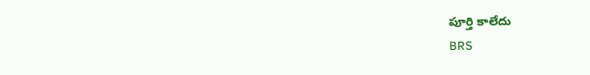పూర్తి కాలేదు
BRS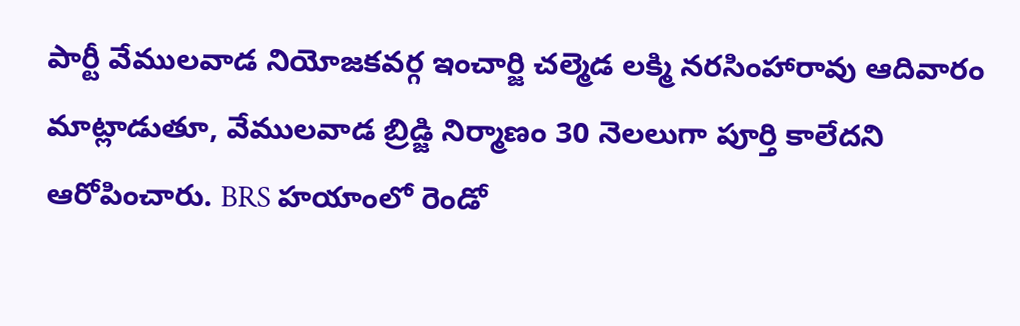పార్టీ వేములవాడ నియోజకవర్గ ఇంచార్జి చల్మెడ లక్మి నరసింహారావు ఆదివారం మాట్లాడుతూ, వేములవాడ బ్రిడ్జి నిర్మాణం 30 నెలలుగా పూర్తి కాలేదని ఆరోపించారు. BRS హయాంలో రెండో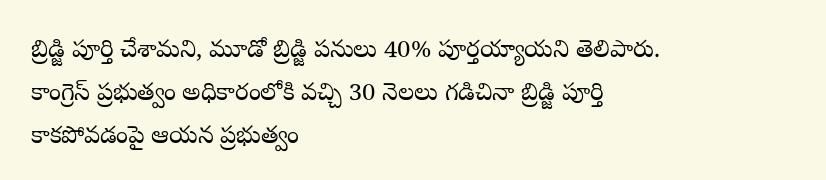బ్రిడ్జి పూర్తి చేశామని, మూడో బ్రిడ్జి పనులు 40% పూర్తయ్యాయని తెలిపారు. కాంగ్రెస్ ప్రభుత్వం అధికారంలోకి వచ్చి 30 నెలలు గడిచినా బ్రిడ్జి పూర్తి కాకపోవడంపై ఆయన ప్రభుత్వం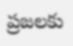ప్రజలకు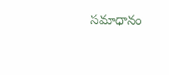సమాధానం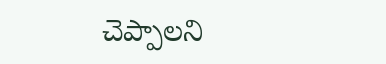చెప్పాలని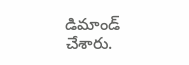డిమాండ్ చేశారు.